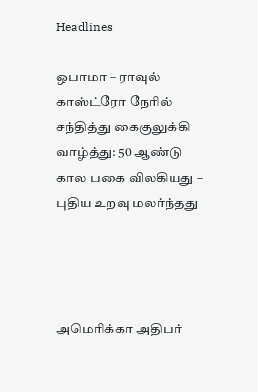Headlines

ஒபாமா – ராவுல் காஸ்ட்ரோ நேரில் சந்தித்து கைகுலுக்கி வாழ்த்து: 50 ஆண்டு கால பகை விலகியது – புதிய உறவு மலர்ந்தது




அமெரிக்கா அதிபர்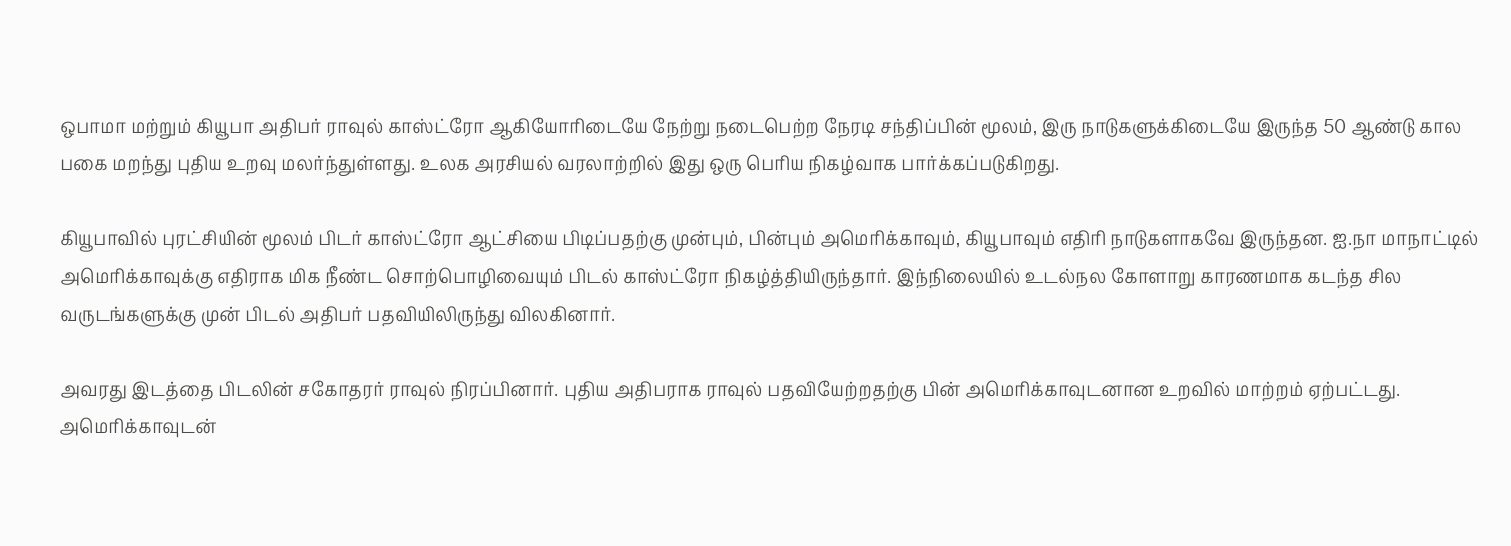ஒபாமா மற்றும் கியூபா அதிபர் ராவுல் காஸ்ட்ரோ ஆகியோரிடையே நேற்று நடைபெற்ற நேரடி சந்திப்பின் மூலம், இரு நாடுகளுக்கிடையே இருந்த 50 ஆண்டு கால பகை மறந்து புதிய உறவு மலர்ந்துள்ளது. உலக அரசியல் வரலாற்றில் இது ஒரு பெரிய நிகழ்வாக பார்க்கப்படுகிறது.

கியூபாவில் புரட்சியின் மூலம் பிடர் காஸ்ட்ரோ ஆட்சியை பிடிப்பதற்கு முன்பும், பின்பும் அமெரிக்காவும், கியூபாவும் எதிரி நாடுகளாகவே இருந்தன. ஐ.நா மாநாட்டில் அமெரிக்காவுக்கு எதிராக மிக நீண்ட சொற்பொழிவையும் பிடல் காஸ்ட்ரோ நிகழ்த்தியிருந்தார். இந்நிலையில் உடல்நல கோளாறு காரணமாக கடந்த சில வருடங்களுக்கு முன் பிடல் அதிபர் பதவியிலிருந்து விலகினார்.

அவரது இடத்தை பிடலின் சகோதரர் ராவுல் நிரப்பினார். புதிய அதிபராக ராவுல் பதவியேற்றதற்கு பின் அமெரிக்காவுடனான உறவில் மாற்றம் ஏற்பட்டது. அமெரிக்காவுடன்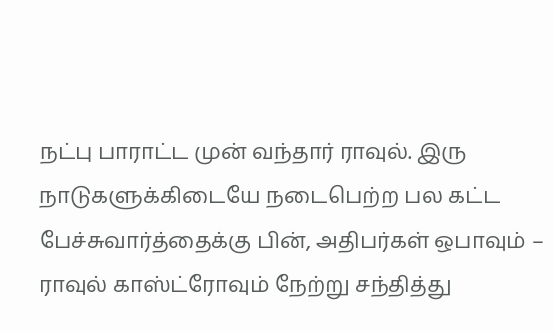நட்பு பாராட்ட முன் வந்தார் ராவுல். இரு நாடுகளுக்கிடையே நடைபெற்ற பல கட்ட பேச்சுவார்த்தைக்கு பின், அதிபர்கள் ஒபாவும் – ராவுல் காஸ்ட்ரோவும் நேற்று சந்தித்து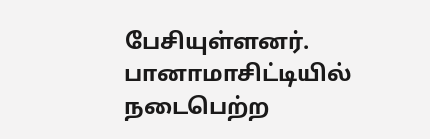பேசியுள்ளனர். பானாமாசிட்டியில் நடைபெற்ற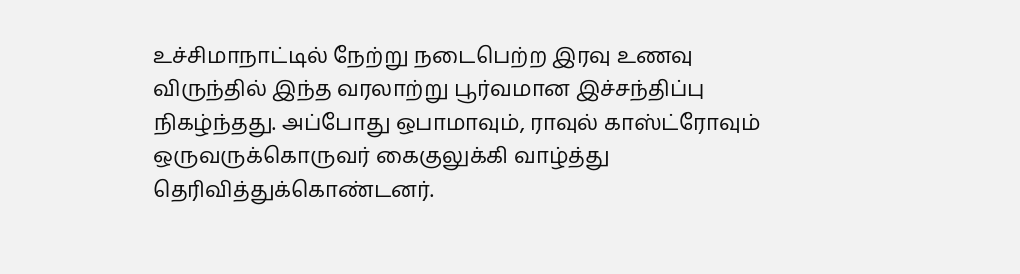உச்சிமாநாட்டில் நேற்று நடைபெற்ற இரவு உணவு விருந்தில் இந்த வரலாற்று பூர்வமான இச்சந்திப்பு நிகழ்ந்தது. அப்போது ஒபாமாவும், ராவுல் காஸ்ட்ரோவும் ஒருவருக்கொருவர் கைகுலுக்கி வாழ்த்து தெரிவித்துக்கொண்டனர்.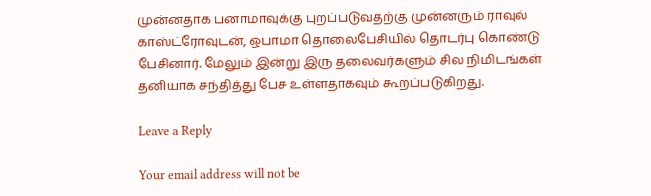முன்னதாக பனாமாவுக்கு புறப்படுவதற்கு முன்னரும் ராவுல் காஸ்ட்ரோவுடன், ஒபாமா தொலைபேசியில் தொடர்பு கொண்டு பேசினார். மேலும் இன்று இரு தலைவர்களும் சில நிமிடங்கள் தனியாக சந்தித்து பேச உள்ளதாகவும் கூறப்படுகிறது.

Leave a Reply

Your email address will not be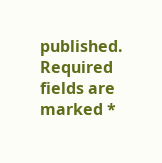published. Required fields are marked *